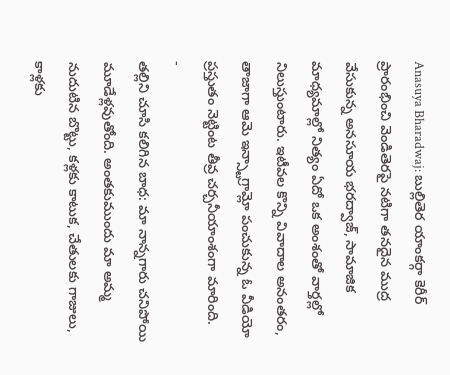Anasuya Bharadwaj: బుల్లితెర యాంకర్గా కెరీర్ ప్రారంభించి వెండితెరపై నటిగా తనదైన ముద్ర వేసుకున్న అనసూయ భరద్వాజ్, సామాజిక మాధ్యమాల్లో నిత్యం ఏదో ఒక అంశంతో వార్తల్లో నిలుస్తుంటారు. ఇటీవల కొన్ని వివాదాల అనంతరం, తాజాగా ఆమె ఇన్స్టాగ్రామ్లో పంచుకున్న ఓ వీడియో ప్రస్తుతం నెట్టింట తీవ్ర చర్చనీయాంశంగా మారింది.
-
తల్లిని చూసి కలిగిన బాధ: మా నాన్నగారు చనిపోయి మూడేళ్లవుతోంది. అంతకుముందు మా అమ్మ నుదుటిన బొట్టు, కళ్లకు కాటుక, చేతులకు గాజులు, కాళ్లకు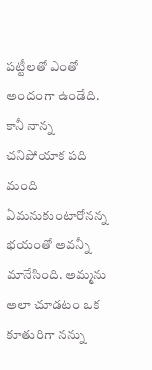పట్టీలతో ఎంతో అందంగా ఉండేది. కానీ నాన్న చనిపోయాక పది మంది ఏమనుకుంటారోనన్న భయంతో అవన్నీ మానేసింది. అమ్మను అలా చూడటం ఒక కూతురిగా నన్ను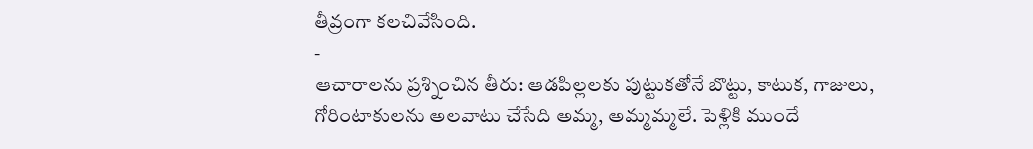తీవ్రంగా కలచివేసింది.
-
ఆచారాలను ప్రశ్నించిన తీరు: ఆడపిల్లలకు పుట్టుకతోనే బొట్టు, కాటుక, గాజులు, గోరింటాకులను అలవాటు చేసేది అమ్మ, అమ్మమ్మలే. పెళ్లికి ముందే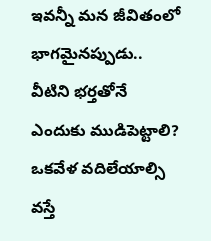ఇవన్నీ మన జీవితంలో భాగమైనప్పుడు.. వీటిని భర్తతోనే ఎందుకు ముడిపెట్టాలి? ఒకవేళ వదిలేయాల్సి వస్తే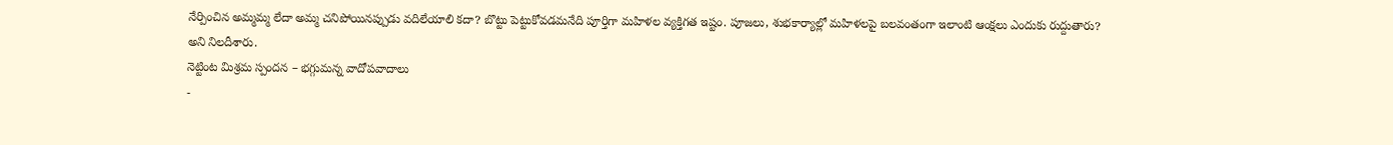నేర్పించిన అమ్మమ్మ లేదా అమ్మ చనిపోయినప్పుడు వదిలేయాలి కదా? బొట్టు పెట్టుకోవడమనేది పూర్తిగా మహిళల వ్యక్తిగత ఇష్టం. పూజలు, శుభకార్యాల్లో మహిళలపై బలవంతంగా ఇలాంటి ఆంక్షలు ఎందుకు రుద్దుతారు? అని నిలదీశారు.
నెట్టింట మిశ్రమ స్పందన – భగ్గుమన్న వాదోపవాదాలు
-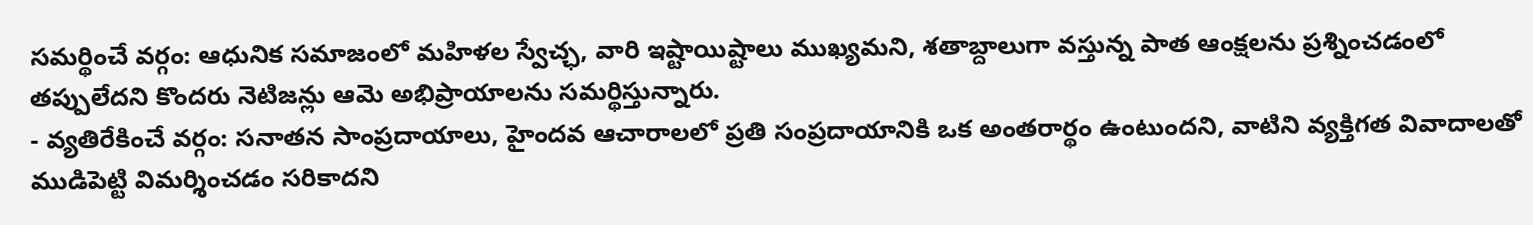సమర్థించే వర్గం: ఆధునిక సమాజంలో మహిళల స్వేచ్ఛ, వారి ఇష్టాయిష్టాలు ముఖ్యమని, శతాబ్దాలుగా వస్తున్న పాత ఆంక్షలను ప్రశ్నించడంలో తప్పులేదని కొందరు నెటిజన్లు ఆమె అభిప్రాయాలను సమర్థిస్తున్నారు.
- వ్యతిరేకించే వర్గం: సనాతన సాంప్రదాయాలు, హైందవ ఆచారాలలో ప్రతి సంప్రదాయానికి ఒక అంతరార్థం ఉంటుందని, వాటిని వ్యక్తిగత వివాదాలతో ముడిపెట్టి విమర్శించడం సరికాదని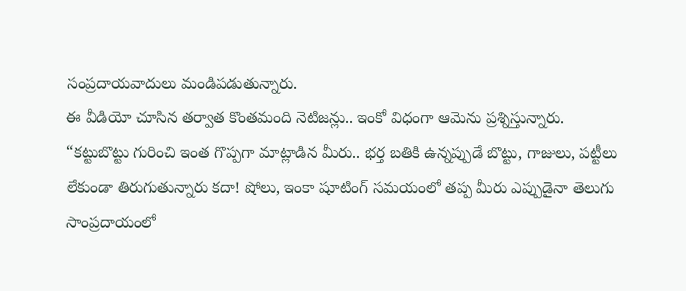సంప్రదాయవాదులు మండిపడుతున్నారు.
ఈ వీడియో చూసిన తర్వాత కొంతమంది నెటిజన్లు.. ఇంకో విధంగా ఆమెను ప్రశ్నిస్తున్నారు. “కట్టుబొట్టు గురించి ఇంత గొప్పగా మాట్లాడిన మీరు.. భర్త బతికి ఉన్నప్పుడే బొట్టు, గాజులు, పట్టీలు లేకుండా తిరుగుతున్నారు కదా! షోలు, ఇంకా షూటింగ్ సమయంలో తప్ప మీరు ఎప్పుడైనా తెలుగు సాంప్రదాయంలో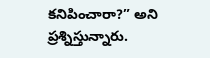కనిపించారా?” అని ప్రశ్నిస్తున్నారు.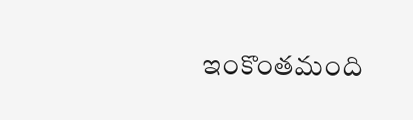ఇంకొంతమంది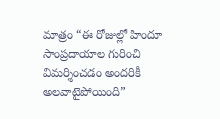మాత్రం “ఈ రోజుల్లో హిందూ సాంప్రదాయాల గురించి విమర్శించడం అందరికీ అలవాటైపోయింది”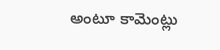అంటూ కామెంట్లు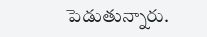పెడుతున్నారు.